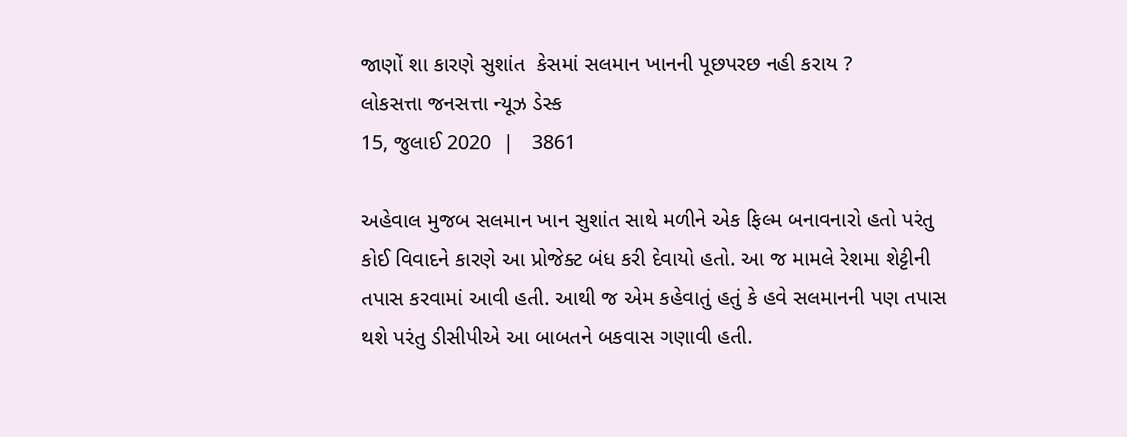જાણોં શા કારણે સુશાંત  કેસમાં સલમાન ખાનની પૂછપરછ નહી કરાય ?
લોકસત્તા જનસત્તા ન્યૂઝ ડેસ્ક
15, જુલાઈ 2020  |   3861

અહેવાલ મુજબ સલમાન ખાન સુશાંત સાથે મળીને એક ફિલ્મ બનાવનારો હતો પરંતુ કોઈ વિવાદને કારણે આ પ્રોજેક્ટ બંધ કરી દેવાયો હતો. આ જ મામલે રેશમા શેટ્ટીની તપાસ કરવામાં આવી હતી. આથી જ એમ કહેવાતું હતું કે હવે સલમાનની પણ તપાસ થશે પરંતુ ડીસીપીએ આ બાબતને બકવાસ ગણાવી હતી.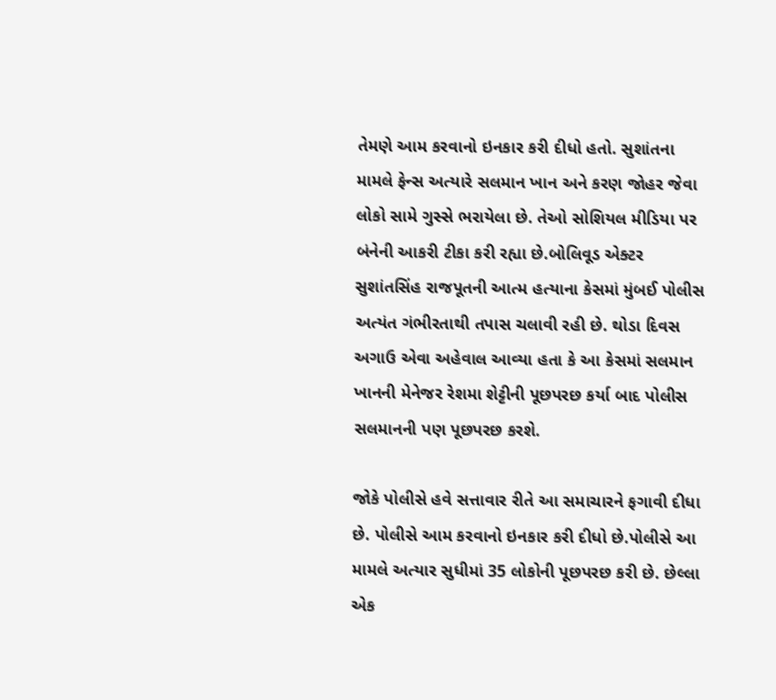તેમણે આમ કરવાનો ઇનકાર કરી દીધો હતો. સુશાંતના મામલે ફેન્સ અત્યારે સલમાન ખાન અને કરણ જોહર જેવા લોકો સામે ગુસ્સે ભરાયેલા છે. તેઓ સોશિયલ મીડિયા પર બંનેની આકરી ટીકા કરી રહ્યા છે.બોલિવૂડ એક્ટર સુશાંતસિંહ રાજપૂતની આત્મ હત્યાના કેસમાં મુંબઈ પોલીસ અત્યંત ગંભીરતાથી તપાસ ચલાવી રહી છે. થોડા દિવસ અગાઉ એવા અહેવાલ આવ્યા હતા કે આ કેસમાં સલમાન ખાનની મેનેજર રેશમા શેટ્ટીની પૂછપરછ કર્યા બાદ પોલીસ સલમાનની પણ પૂછપરછ કરશે.

જોકે પોલીસે હવે સત્તાવાર રીતે આ સમાચારને ફગાવી દીધા છે. પોલીસે આમ કરવાનો ઇનકાર કરી દીધો છે.પોલીસે આ મામલે અત્યાર સુધીમાં 35 લોકોની પૂછપરછ કરી છે. છેલ્લા એક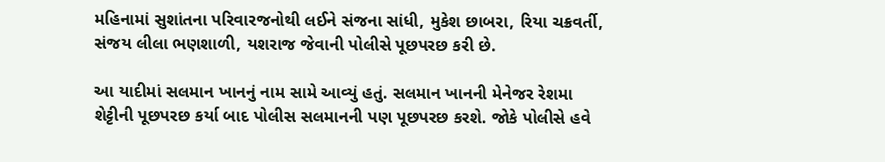મહિનામાં સુશાંતના પરિવારજનોથી લઈને સંજના સાંધી, મુકેશ છાબરા, રિયા ચક્રવર્તી, સંજય લીલા ભણશાળી, યશરાજ જેવાની પોલીસે પૂછપરછ કરી છે.

આ યાદીમાં સલમાન ખાનનું નામ સામે આવ્યું હતું. સલમાન ખાનની મેનેજર રેશમા શેટ્ટીની પૂછપરછ કર્યા બાદ પોલીસ સલમાનની પણ પૂછપરછ કરશે. જોકે પોલીસે હવે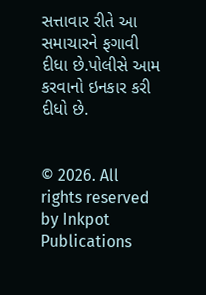સત્તાવાર રીતે આ સમાચારને ફગાવી દીધા છે.પોલીસે આમ કરવાનો ઇનકાર કરી દીધો છે.


© 2026. All rights reserved by Inkpot Publications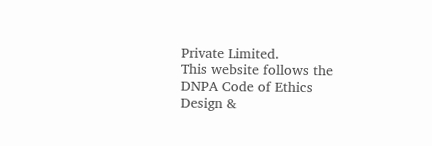Private Limited.
This website follows the DNPA Code of Ethics
Design &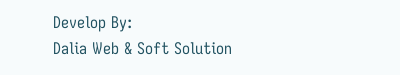Develop By:
Dalia Web & Soft Solution